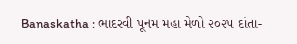Banaskatha : ભાદરવી પૂનમ મહા મેળો ૨૦૨૫ દાંતા-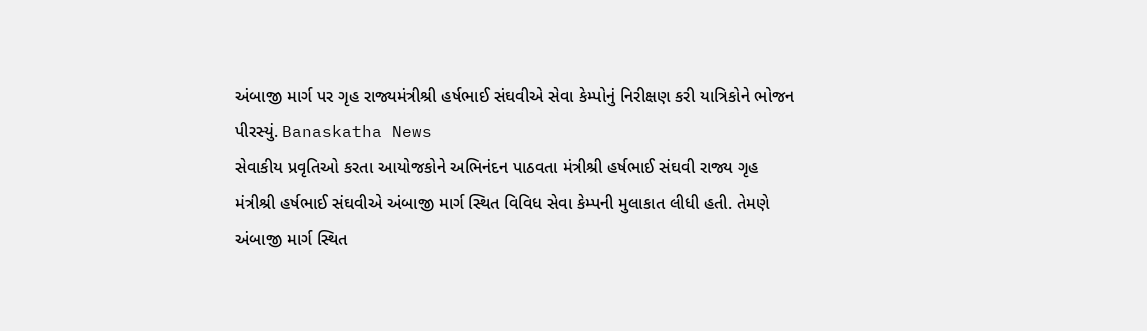અંબાજી માર્ગ પર ગૃહ રાજ્યમંત્રીશ્રી હર્ષભાઈ સંઘવીએ સેવા કેમ્પોનું નિરીક્ષણ કરી યાત્રિકોને ભોજન પીરસ્યું. Banaskatha News
સેવાકીય પ્રવૃતિઓ કરતા આયોજકોને અભિનંદન પાઠવતા મંત્રીશ્રી હર્ષભાઈ સંઘવી રાજ્ય ગૃહ મંત્રીશ્રી હર્ષભાઈ સંઘવીએ અંબાજી માર્ગ સ્થિત વિવિધ સેવા કેમ્પની મુલાકાત લીધી હતી. તેમણે અંબાજી માર્ગ સ્થિત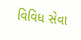વિવિધ સેવા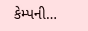કેમ્પની…